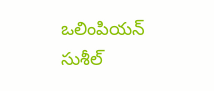ఒలింపియన్ సుశీల్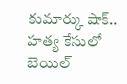కుమార్కు షాక్.. హత్య కేసులో బెయిల్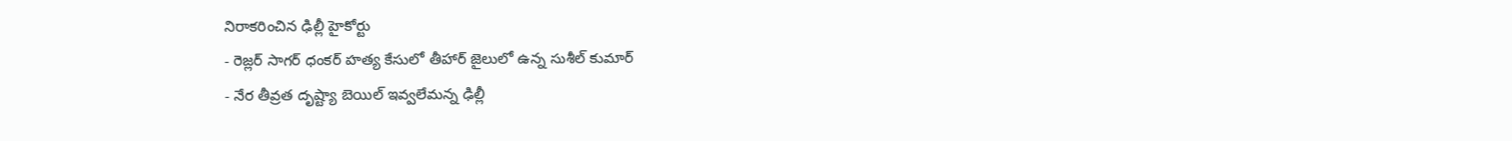నిరాకరించిన ఢిల్లీ హైకోర్టు
- రెజ్లర్ సాగర్ ధంకర్ హత్య కేసులో తీహార్ జైలులో ఉన్న సుశీల్ కుమార్
- నేర తీవ్రత దృష్ట్యా బెయిల్ ఇవ్వలేమన్న ఢిల్లీ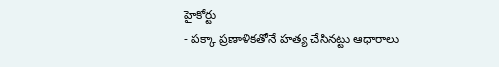హైకోర్టు
- పక్కా ప్రణాళికతోనే హత్య చేసినట్టు ఆధారాలు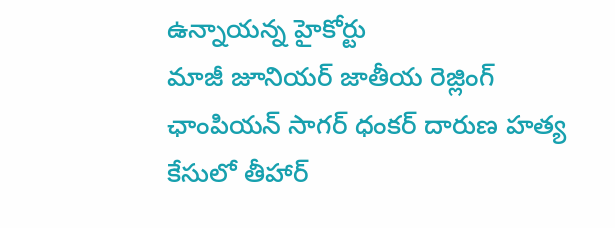ఉన్నాయన్న హైకోర్టు
మాజీ జూనియర్ జాతీయ రెజ్లింగ్ ఛాంపియన్ సాగర్ ధంకర్ దారుణ హత్య కేసులో తీహార్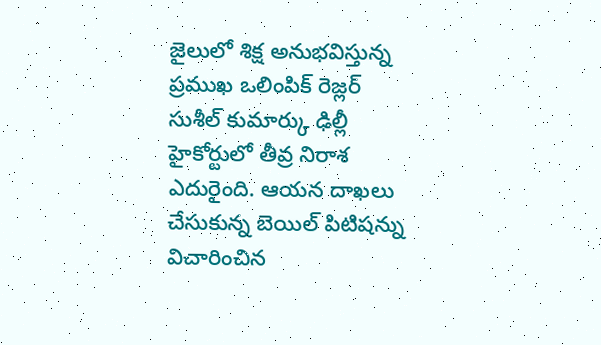జైలులో శిక్ష అనుభవిస్తున్న ప్రముఖ ఒలింపిక్ రెజ్లర్ సుశీల్ కుమార్కు ఢిల్లీ హైకోర్టులో తీవ్ర నిరాశ ఎదురైంది. ఆయన దాఖలు చేసుకున్న బెయిల్ పిటిషన్ను విచారించిన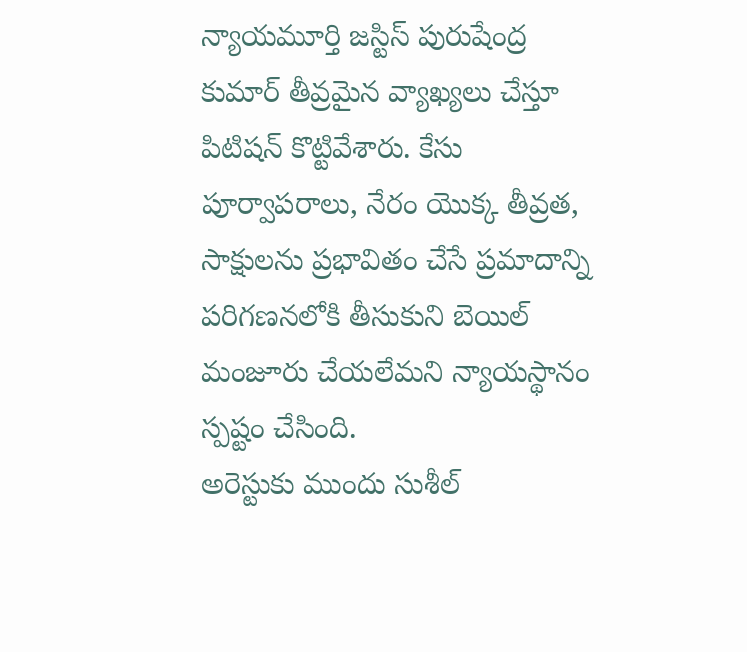న్యాయమూర్తి జస్టిస్ పురుషేంద్ర కుమార్ తీవ్రమైన వ్యాఖ్యలు చేస్తూ పిటిషన్ కొట్టివేశారు. కేసు పూర్వాపరాలు, నేరం యొక్క తీవ్రత, సాక్షులను ప్రభావితం చేసే ప్రమాదాన్ని పరిగణనలోకి తీసుకుని బెయిల్ మంజూరు చేయలేమని న్యాయస్థానం స్పష్టం చేసింది.
అరెస్టుకు ముందు సుశీల్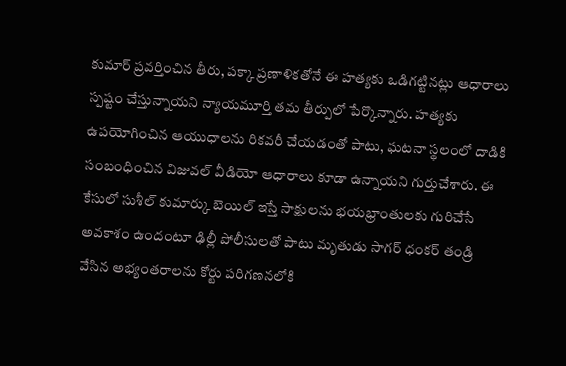కుమార్ ప్రవర్తించిన తీరు, పక్కా ప్రణాళికతోనే ఈ హత్యకు ఒడిగట్టినట్లు ఆధారాలు స్పష్టం చేస్తున్నాయని న్యాయమూర్తి తమ తీర్పులో పేర్కొన్నారు. హత్యకు ఉపయోగించిన ఆయుధాలను రికవరీ చేయడంతో పాటు, ఘటనా స్థలంలో దాడికి సంబంధించిన విజువల్ వీడియో ఆధారాలు కూడా ఉన్నాయని గుర్తుచేశారు. ఈ కేసులో సుశీల్ కుమార్కు బెయిల్ ఇస్తే సాక్షులను భయభ్రాంతులకు గురిచేసే అవకాశం ఉందంటూ ఢిల్లీ పోలీసులతో పాటు మృతుడు సాగర్ ధంకర్ తండ్రి వేసిన అభ్యంతరాలను కోర్టు పరిగణనలోకి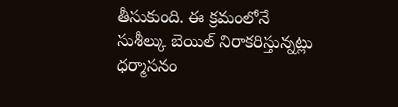తీసుకుంది. ఈ క్రమంలోనే సుశీల్కు బెయిల్ నిరాకరిస్తున్నట్లు ధర్మాసనం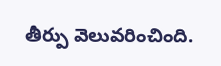తీర్పు వెలువరించింది.